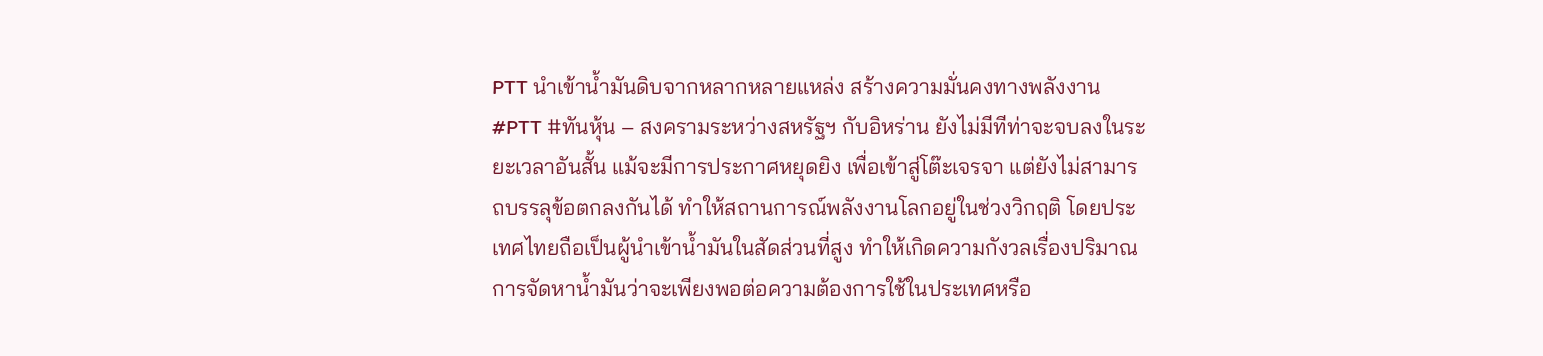PTT นำเข้าน้ำมันดิบจากหลากหลายแหล่ง สร้างความมั่นคงทางพลังงาน
#PTT #ทันหุ้น – สงครามระหว่างสหรัฐฯ กับอิหร่าน ยังไม่มีทีท่าจะจบลงในระยะเวลาอันสั้น แม้จะมีการประกาศหยุดยิง เพื่อเข้าสู่โต๊ะเจรจา แต่ยังไม่สามารถบรรลุข้อตกลงกันได้ ทำให้สถานการณ์พลังงานโลกอยู่ในช่วงวิกฤติ โดยประเทศไทยถือเป็นผู้นำเข้าน้ำมันในสัดส่วนที่สูง ทำให้เกิดความกังวลเรื่องปริมาณการจัดหาน้ำมันว่าจะเพียงพอต่อความต้องการใช้ในประเทศหรือ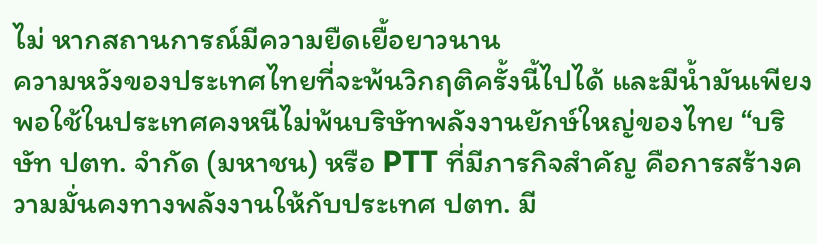ไม่ หากสถานการณ์มีความยืดเยื้อยาวนาน
ความหวังของประเทศไทยที่จะพ้นวิกฤติครั้งนี้ไปได้ และมีน้ำมันเพียงพอใช้ในประเทศคงหนีไม่พ้นบริษัทพลังงานยักษ์ใหญ่ของไทย “บริษัท ปตท. จำกัด (มหาชน) หรือ PTT ที่มีภารกิจสำคัญ คือการสร้างความมั่นคงทางพลังงานให้กับประเทศ ปตท. มี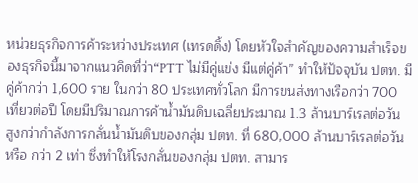หน่วยธุรกิจการค้าระหว่างประเทศ (เทรดดิ้ง) โดยหัวใจสำคัญของความสำเร็จของธุรกิจนี้มาจากแนวคิดที่ว่า“PTT ไม่มีคู่แข่ง มีแต่คู่ค้า” ทำให้ปัจจุบัน ปตท. มีคู่ค้ากว่า 1,600 ราย ในกว่า 80 ประเทศทั่วโลก มีการขนส่งทางเรือกว่า 700 เที่ยวต่อปี โดยมีปริมาณการค้าน้ำมันดิบเฉลี่ยประมาณ 1.3 ล้านบาร์เรลต่อวัน สูงกว่ากำลังการกลั่นน้ำมันดิบของกลุ่ม ปตท. ที่ 680,000 ล้านบาร์เรลต่อวัน หรือ กว่า 2 เท่า ซึ่งทำให้โรงกลั่นของกลุ่ม ปตท. สามาร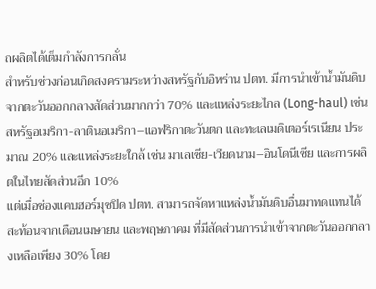ถผลิตได้เต็มกำลังการกลั่น
สำหรับช่วงก่อนเกิดสงครามระหว่างสหรัฐกับอิหร่าน ปตท. มีการนำเข้าน้ำมันดิบจากตะวันออกกลางสัดส่วนมากกว่า 70% และแหล่งระยะไกล (Long-haul) เช่น สหรัฐอเมริกา-ลาตินอเมริกา–แอฟริกาตะวันตก และทะเลเมดิเตอร์เรเนียน ประมาณ 20% และแหล่งระยะใกล้ เช่น มาเลเซีย-เวียดนาม–อินโดนีเซีย และการผลิตในไทยสัดส่วนอีก 10%
แต่เมื่อช่องแคบฮอร์มุซปิด ปตท. สามารถจัดหาแหล่งน้ำมันดิบอื่นมาทดแทนได้ สะท้อนจากเดือนเมษายน และพฤษภาคม ที่มีสัดส่วนการนำเข้าจากตะวันออกกลางเหลือเพียง 30% โดย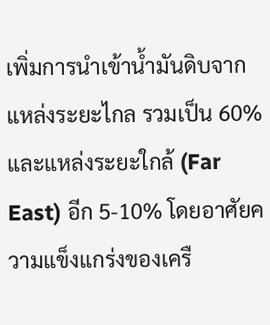เพิ่มการนำเข้าน้ำมันดิบจากแหล่งระยะไกล รวมเป็น 60% และแหล่งระยะใกล้ (Far East) อีก 5-10% โดยอาศัยความแข็งแกร่งของเครื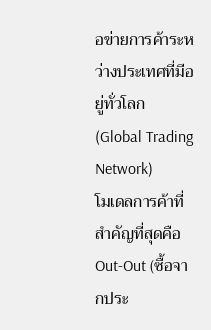อข่ายการค้าระหว่างประเทศที่มีอยู่ทั่วโลก (Global Trading Network)
โมเดลการค้าที่สำคัญที่สุดคือ Out-Out (ซื้อจากประ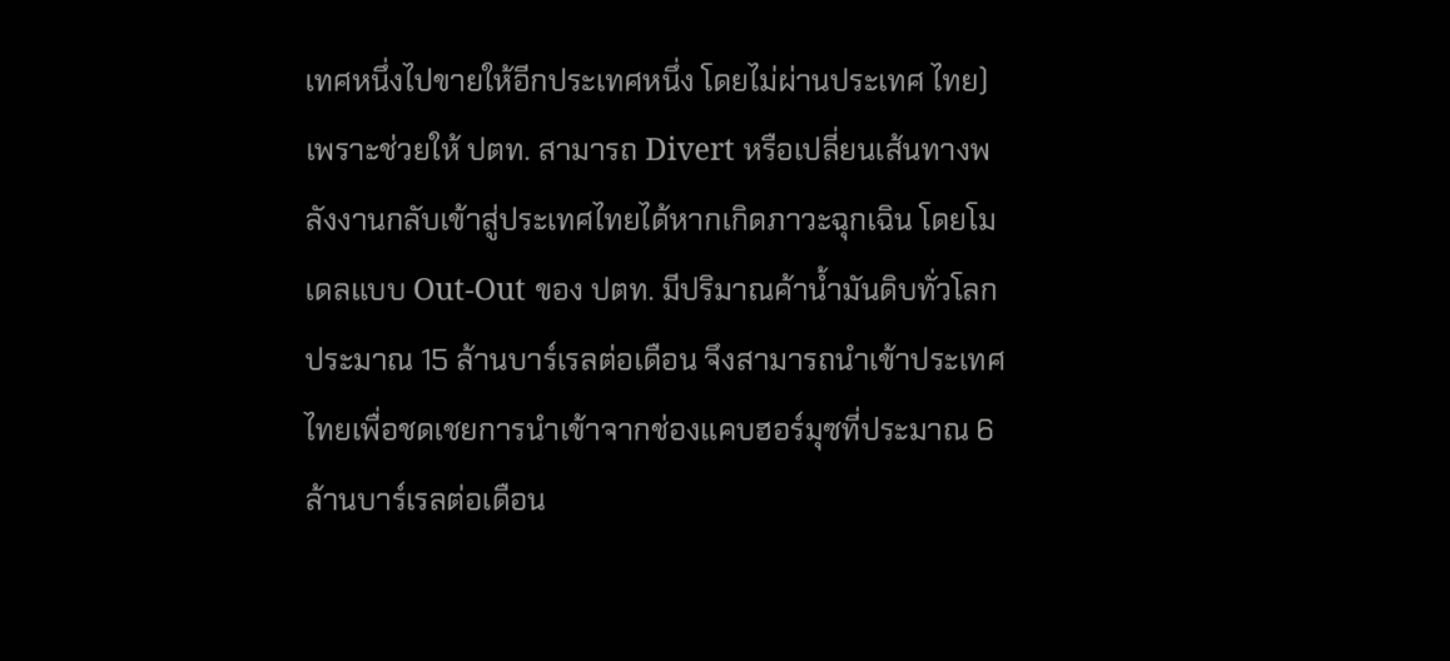เทศหนึ่งไปขายให้อีกประเทศหนึ่ง โดยไม่ผ่านประเทศ ไทย) เพราะช่วยให้ ปตท. สามารถ Divert หรือเปลี่ยนเส้นทางพลังงานกลับเข้าสู่ประเทศไทยได้หากเกิดภาวะฉุกเฉิน โดยโมเดลแบบ Out-Out ของ ปตท. มีปริมาณค้าน้ำมันดิบทั่วโลกประมาณ 15 ล้านบาร์เรลต่อเดือน จึงสามารถนำเข้าประเทศไทยเพื่อชดเชยการนำเข้าจากช่องแคบฮอร์มุซที่ประมาณ 6 ล้านบาร์เรลต่อเดือน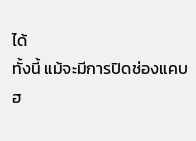ได้
ทั้งนี้ แม้จะมีการปิดช่องแคบฮ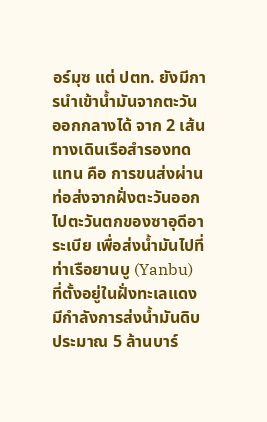อร์มุซ แต่ ปตท. ยังมีการนำเข้าน้ำมันจากตะวันออกกลางได้ จาก 2 เส้นทางเดินเรือสำรองทดแทน คือ การขนส่งผ่านท่อส่งจากฝั่งตะวันออกไปตะวันตกของซาอุดีอาระเบีย เพื่อส่งน้ำมันไปที่ท่าเรือยานบู (Yanbu) ที่ตั้งอยู่ในฝั่งทะเลแดง มีกำลังการส่งน้ำมันดิบประมาณ 5 ล้านบาร์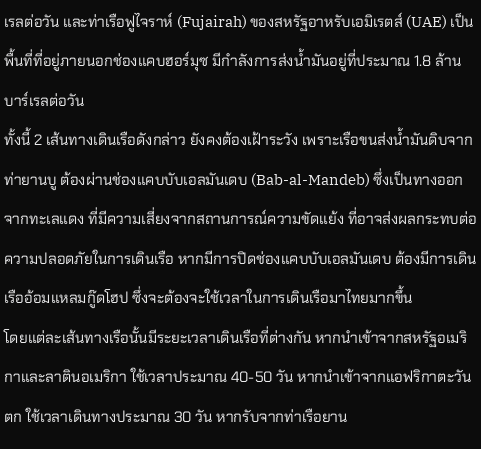เรลต่อวัน และท่าเรือฟูไจราห์ (Fujairah) ของสหรัฐอาหรับเอมิเรตส์ (UAE) เป็นพื้นที่ที่อยู่ภายนอกช่องแคบฮอร์มุซ มีกำลังการส่งน้ำมันอยู่ที่ประมาณ 1.8 ล้านบาร์เรลต่อวัน
ทั้งนี้ 2 เส้นทางเดินเรือดังกล่าว ยังคงต้องเฝ้าระวัง เพราะเรือขนส่งน้ำมันดิบจากท่ายานบู ต้องผ่านช่องแคบบับเอลมันเดบ (Bab-al-Mandeb) ซึ่งเป็นทางออกจากทะเลแดง ที่มีความเสี่ยงจากสถานการณ์ความขัดแย้ง ที่อาจส่งผลกระทบต่อความปลอดภัยในการเดินเรือ หากมีการปิดช่องแคบบับเอลมันเดบ ต้องมีการเดินเรืออ้อมแหลมกู๊ดโฮป ซึ่งจะต้องจะใช้เวลาในการเดินเรือมาไทยมากขึ้น
โดยแต่ละเส้นทางเรือนั้นมีระยะเวลาเดินเรือที่ต่างกัน หากนำเข้าจากสหรัฐอเมริกาและลาตินอเมริกา ใช้เวลาประมาณ 40-50 วัน หากนำเข้าจากแอฟริกาตะวันตก ใช้เวลาเดินทางประมาณ 30 วัน หากรับจากท่าเรือยาน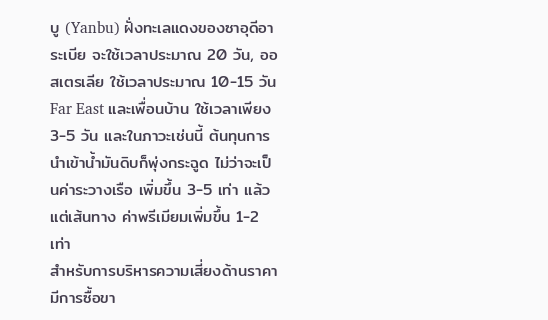บู (Yanbu) ฝั่งทะเลแดงของซาอุดีอาระเบีย จะใช้เวลาประมาณ 20 วัน, ออสเตรเลีย ใช้เวลาประมาณ 10-15 วัน Far East และเพื่อนบ้าน ใช้เวลาเพียง 3-5 วัน และในภาวะเช่นนี้ ต้นทุนการนำเข้าน้ำมันดิบก็พุ่งกระฉูด ไม่ว่าจะเป็นค่าระวางเรือ เพิ่มขึ้น 3-5 เท่า แล้วแต่เส้นทาง ค่าพรีเมียมเพิ่มขึ้น 1-2 เท่า
สำหรับการบริหารความเสี่ยงด้านราคา มีการซื้อขา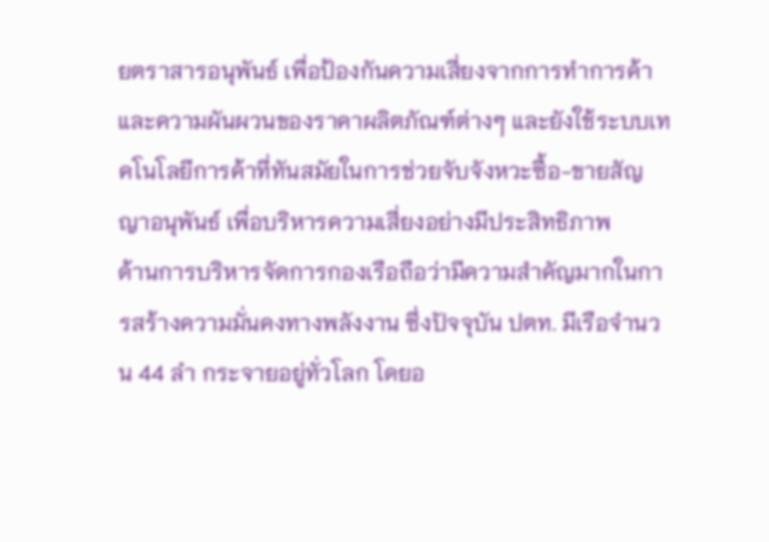ยตราสารอนุพันธ์ เพื่อป้องกันความเสี่ยงจากการทำการค้าและความผันผวนของราคาผลิตภัณฑ์ต่างๆ และยังใช้ระบบเทคโนโลยีการค้าที่ทันสมัยในการช่วยจับจังหวะซื้อ-ขายสัญญาอนุพันธ์ เพื่อบริหารความเสี่ยงอย่างมีประสิทธิภาพ
ด้านการบริหารจัดการกองเรือถือว่ามีความสำคัญมากในการสร้างความมั่นคงทางพลังงาน ซึ่งปัจจุบัน ปตท. มีเรือจำนวน 44 ลำ กระจายอยู่ทั่วโลก โดยอ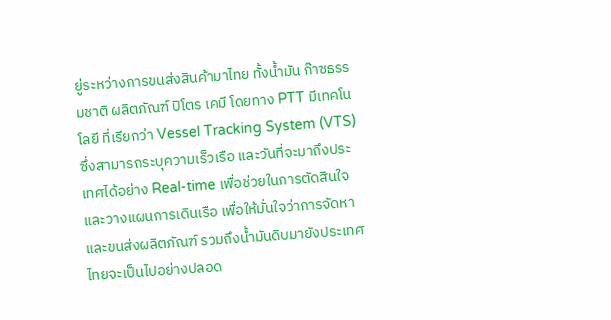ยู่ระหว่างการขนส่งสินค้ามาไทย ทั้งน้ำมัน ก๊าซธรรมชาติ ผลิตภัณฑ์ ปิโตร เคมี โดยทาง PTT มีเทคโนโลยี ที่เรียกว่า Vessel Tracking System (VTS) ซึ่งสามารถระบุความเร็วเรือ และวันที่จะมาถึงประเทศได้อย่าง Real-time เพื่อช่วยในการตัดสินใจและวางแผนการเดินเรือ เพื่อให้มั่นใจว่าการจัดหาและขนส่งผลิตภัณฑ์ รวมถึงน้ำมันดิบมายังประเทศไทยจะเป็นไปอย่างปลอด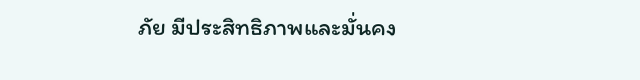ภัย มีประสิทธิภาพและมั่นคง